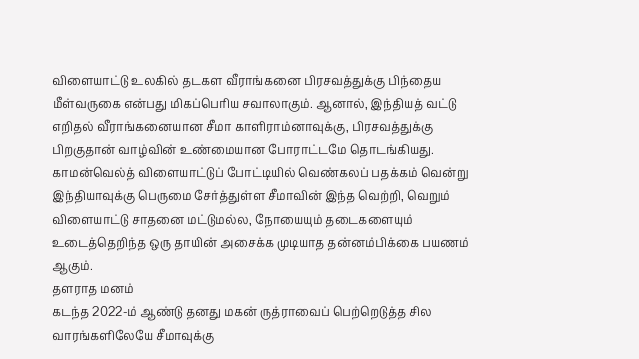விளையாட்டு உலகில் தடகள வீராங்கனை பிரசவத்துக்கு பிந்தைய மீள்வருகை என்பது மிகப்பெரிய சவாலாகும். ஆனால், இந்தியத் வட்டு எறிதல் வீராங்கனையான சீமா காளிராம்னாவுக்கு, பிரசவத்துக்கு பிறகுதான் வாழ்வின் உண்மையான போராட்டமே தொடங்கியது.
காமன்வெல்த் விளையாட்டுப் போட்டியில் வெண்கலப் பதக்கம் வென்று இந்தியாவுக்கு பெருமை சேர்த்துள்ள சீமாவின் இந்த வெற்றி, வெறும் விளையாட்டு சாதனை மட்டுமல்ல, நோயையும் தடைகளையும் உடைத்தெறிந்த ஒரு தாயின் அசைக்க முடியாத தன்னம்பிக்கை பயணம் ஆகும்.
தளராத மனம்
கடந்த 2022-ம் ஆண்டு தனது மகன் ருத்ராவைப் பெற்றெடுத்த சில வாரங்களிலேயே சீமாவுக்கு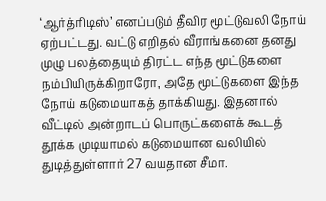‘ஆர்த்ரிடிஸ்’ எனப்படும் தீவிர மூட்டுவலி நோய் ஏற்பட்டது. வட்டு எறிதல் வீராங்கனை தனது முழு பலத்தையும் திரட்ட எந்த மூட்டுகளை நம்பியிருக்கிறாரோ, அதே மூட்டுகளை இந்த நோய் கடுமையாகத் தாக்கியது. இதனால் வீட்டில் அன்றாடப் பொருட்களைக் கூடத் தூக்க முடியாமல் கடுமையான வலியில் துடித்துள்ளார் 27 வயதான சீமா.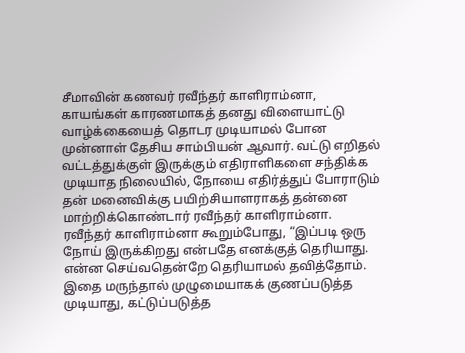சீமாவின் கணவர் ரவீந்தர் காளிராம்னா, காயங்கள் காரணமாகத் தனது விளையாட்டு வாழ்க்கையைத் தொடர முடியாமல் போன முன்னாள் தேசிய சாம்பியன் ஆவார். வட்டு எறிதல் வட்டத்துக்குள் இருக்கும் எதிராளிகளை சந்திக்க முடியாத நிலையில், நோயை எதிர்த்துப் போராடும் தன் மனைவிக்கு பயிற்சியாளராகத் தன்னை மாற்றிக்கொண்டார் ரவீந்தர் காளிராம்னா.
ரவீந்தர் காளிராம்னா கூறும்போது, “இப்படி ஒரு நோய் இருக்கிறது என்பதே எனக்குத் தெரியாது. என்ன செய்வதென்றே தெரியாமல் தவித்தோம். இதை மருந்தால் முழுமையாகக் குணப்படுத்த முடியாது, கட்டுப்படுத்த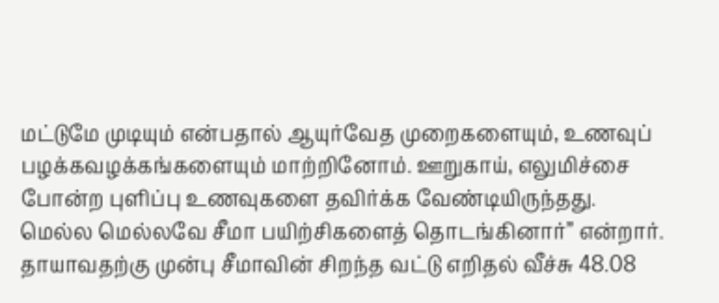மட்டுமே முடியும் என்பதால் ஆயுர்வேத முறைகளையும், உணவுப் பழக்கவழக்கங்களையும் மாற்றினோம். ஊறுகாய், எலுமிச்சை போன்ற புளிப்பு உணவுகளை தவிர்க்க வேண்டியிருந்தது. மெல்ல மெல்லவே சீமா பயிற்சிகளைத் தொடங்கினார்” என்றார்.
தாயாவதற்கு முன்பு சீமாவின் சிறந்த வட்டு எறிதல் வீச்சு 48.08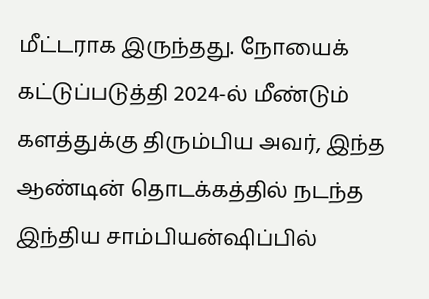மீட்டராக இருந்தது. நோயைக் கட்டுப்படுத்தி 2024-ல் மீண்டும் களத்துக்கு திரும்பிய அவர், இந்த ஆண்டின் தொடக்கத்தில் நடந்த இந்திய சாம்பியன்ஷிப்பில்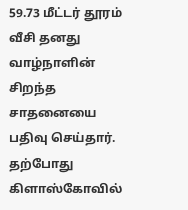59.73 மீட்டர் தூரம் வீசி தனது வாழ்நாளின் சிறந்த சாதனையை பதிவு செய்தார். தற்போது கிளாஸ்கோவில்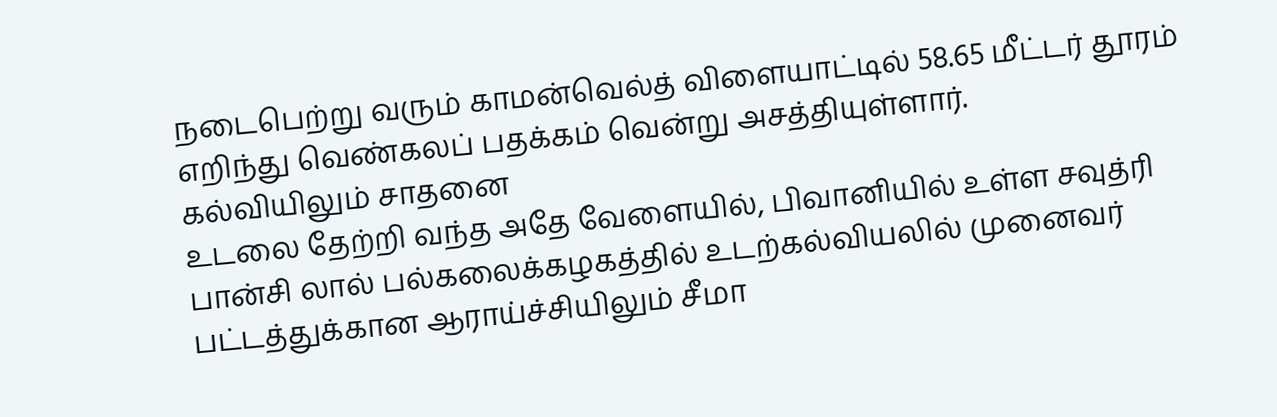நடைபெற்று வரும் காமன்வெல்த் விளையாட்டில் 58.65 மீட்டர் தூரம் எறிந்து வெண்கலப் பதக்கம் வென்று அசத்தியுள்ளார்.
கல்வியிலும் சாதனை
உடலை தேற்றி வந்த அதே வேளையில், பிவானியில் உள்ள சவுத்ரி பான்சி லால் பல்கலைக்கழகத்தில் உடற்கல்வியலில் முனைவர் பட்டத்துக்கான ஆராய்ச்சியிலும் சீமா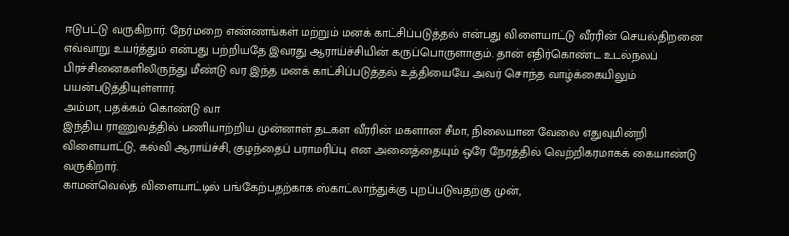ஈடுபட்டு வருகிறார். நேர்மறை எண்ணங்கள் மற்றும் மனக் காட்சிப்படுத்தல் என்பது விளையாட்டு வீரரின் செயல்திறனை எவ்வாறு உயர்த்தும் என்பது பற்றியதே இவரது ஆராய்ச்சியின் கருப்பொருளாகும். தான் எதிர்கொண்ட உடல்நலப் பிரச்சினைகளிலிருந்து மீண்டு வர இந்த மனக் காட்சிப்படுத்தல் உத்தியையே அவர் சொந்த வாழ்க்கையிலும் பயன்படுத்தியுள்ளார்.
அம்மா, பதக்கம் கொண்டு வா
இந்திய ராணுவத்தில் பணியாற்றிய முன்னாள் தடகள வீரரின் மகளான சீமா, நிலையான வேலை எதுவுமின்றி விளையாட்டு, கல்வி ஆராய்ச்சி, குழந்தைப் பராமரிப்பு என அனைத்தையும் ஒரே நேரத்தில் வெற்றிகரமாகக் கையாண்டு வருகிறார்.
காமன்வெல்த் விளையாட்டில் பங்கேற்பதற்காக ஸ்காட்லாந்துக்கு புறப்படுவதற்கு முன்,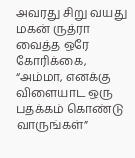அவரது சிறு வயது மகன் ருத்ரா வைத்த ஒரே கோரிக்கை, “அம்மா, எனக்கு விளையாட ஒரு பதக்கம் கொண்டு வாருங்கள்”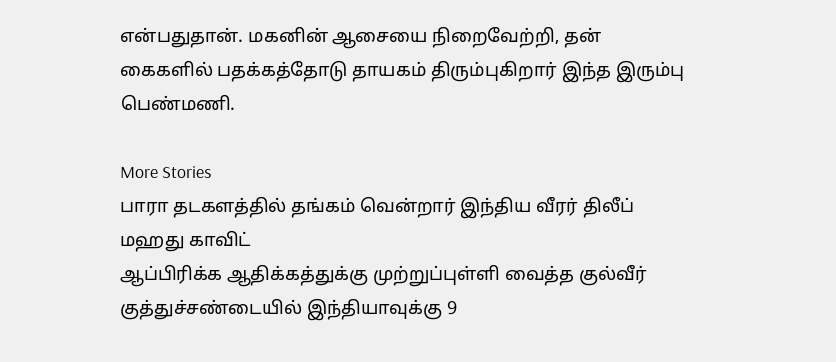என்பதுதான். மகனின் ஆசையை நிறைவேற்றி, தன் கைகளில் பதக்கத்தோடு தாயகம் திரும்புகிறார் இந்த இரும்பு பெண்மணி.

More Stories
பாரா தடகளத்தில் தங்கம் வென்றார் இந்திய வீரர் திலீப் மஹது காவிட்
ஆப்பிரிக்க ஆதிக்கத்துக்கு முற்றுப்புள்ளி வைத்த குல்வீர்
குத்துச்சண்டையில் இந்தியாவுக்கு 9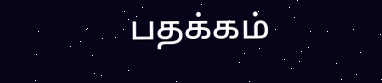பதக்கம்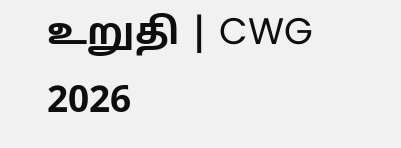உறுதி | CWG 2026